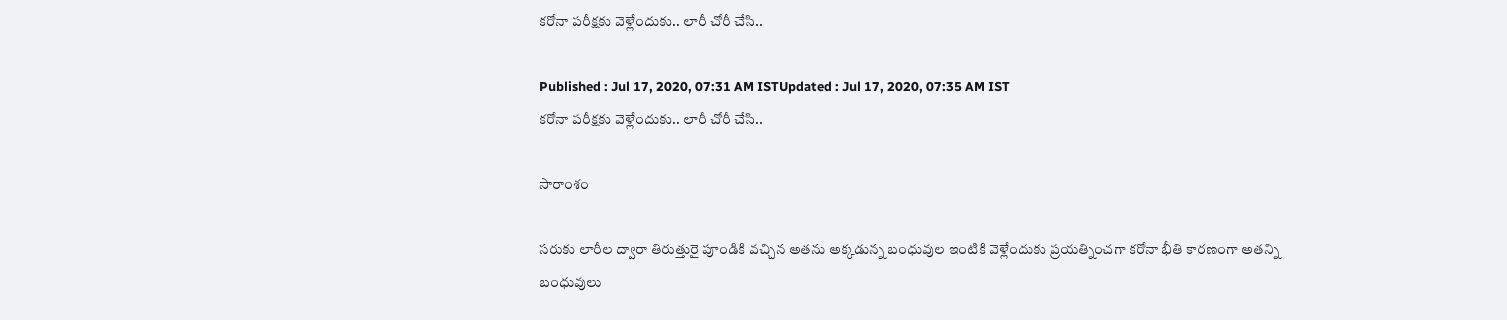కరోనా పరీక్షకు వెళ్లేందుకు.. లారీ చోరీ చేసి..

Published : Jul 17, 2020, 07:31 AM ISTUpdated : Jul 17, 2020, 07:35 AM IST
కరోనా పరీక్షకు వెళ్లేందుకు.. లారీ చోరీ చేసి..

సారాంశం

సరుకు లారీల ద్వారా తిరుత్తురై పూండికి వచ్చిన అతను అక్కడున్న బంధువుల ఇంటికి వెళ్లేందుకు ప్రయత్నించగా కరోనా భీతి కారణంగా అతన్ని బంధువులు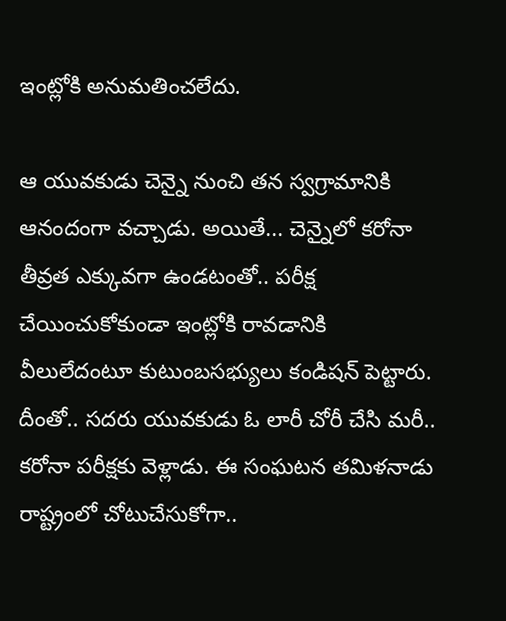ఇంట్లోకి అనుమతించలేదు.

ఆ యువకుడు చెన్నై నుంచి తన స్వగ్రామానికి ఆనందంగా వచ్చాడు. అయితే... చెన్నైలో కరోనా తీవ్రత ఎక్కువగా ఉండటంతో.. పరీక్ష చేయించుకోకుండా ఇంట్లోకి రావడానికి వీలులేదంటూ కుటుంబసభ్యులు కండిషన్ పెట్టారు. దీంతో.. సదరు యువకుడు ఓ లారీ చోరీ చేసి మరీ.. కరోనా పరీక్షకు వెళ్లాడు. ఈ సంఘటన తమిళనాడు రాష్ట్రంలో చోటుచేసుకోగా..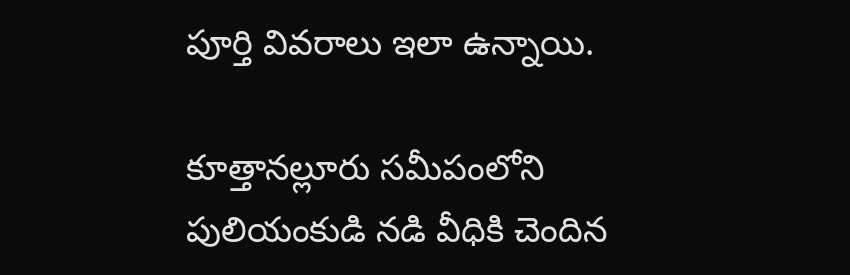పూర్తి వివరాలు ఇలా ఉన్నాయి.

కూత్తానల్లూరు సమీపంలోని పులియంకుడి నడి వీధికి చెందిన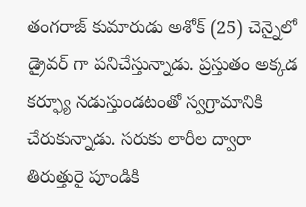తంగరాజ్‌ కుమారుడు అశోక్‌ (25) చెన్నైలో డ్రైవర్ గా పనిచేస్తున్నాడు. ప్రస్తుతం అక్కడ కర్ఫ్యూ నడుస్తుండటంతో స్వగ్రామానికి చేరుకున్నాడు. సరుకు లారీల ద్వారా తిరుత్తురై పూండికి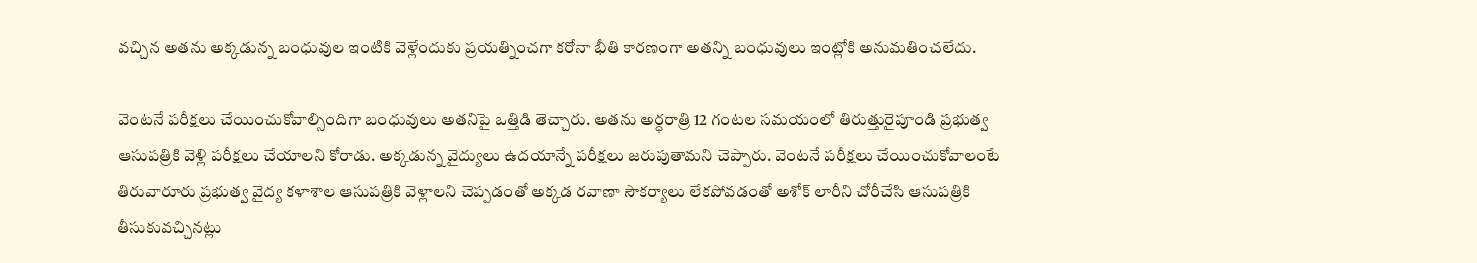వచ్చిన అతను అక్కడున్న బంధువుల ఇంటికి వెళ్లేందుకు ప్రయత్నించగా కరోనా భీతి కారణంగా అతన్ని బంధువులు ఇంట్లోకి అనుమతించలేదు.

వెంటనే పరీక్షలు చేయించుకోవాల్సిందిగా బంధువులు అతనిపై ఒత్తిడి తెచ్చారు. అతను అర్ధరాత్రి 12 గంటల సమయంలో తిరుత్తురైపూండి ప్రభుత్వ ఆసుపత్రికి వెళ్లి పరీక్షలు చేయాలని కోరాడు. అక్కడున్న వైద్యులు ఉదయాన్నే పరీక్షలు జరుపుతామని చెప్పారు. వెంటనే పరీక్షలు చేయించుకోవాలంటే తిరువారూరు ప్రభుత్వ వైద్య కళాశాల ఆసుపత్రికి వెళ్లాలని చెప్పడంతో అక్కడ రవాణా సౌకర్యాలు లేకపోవడంతో అశోక్‌ లారీని చోరీచేసి ఆసుపత్రికి తీసుకువచ్చినట్లు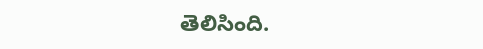తెలిసింది.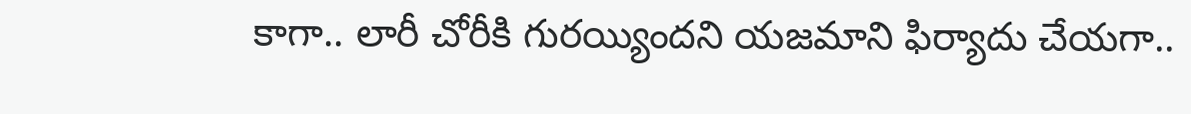కాగా.. లారీ చోరీకి గురయ్యిందని యజమాని ఫిర్యాదు చేయగా..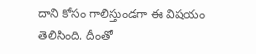దాని కోసం గాలిస్తుండగా ఈ విషయం తెలిసింది. దీంతో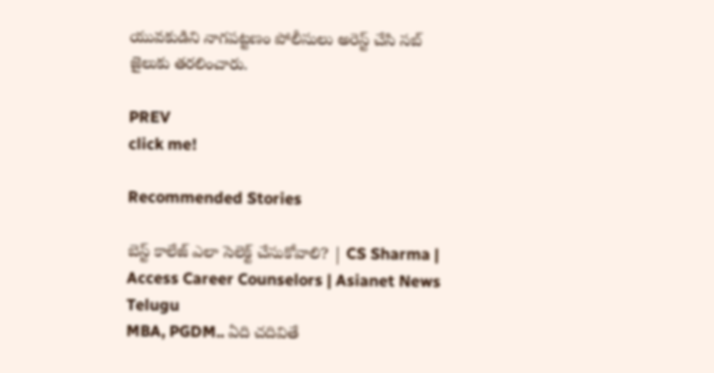యువకుడిని నాగపట్టణం పోలీసులు అరెస్ట్‌ చేసి సబ్‌ జైలుకు తరలించారు.

PREV
click me!

Recommended Stories

బెస్ట్ కాలేజ్ ఎలా సెలెక్ట్ చేసుకోవాలి? | CS Sharma | Access Career Counselors | Asianet News Telugu
MBA, PGDM.. ఏది చదివితే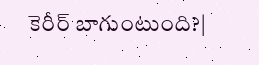కెరీర్ బాగుంటుంది?|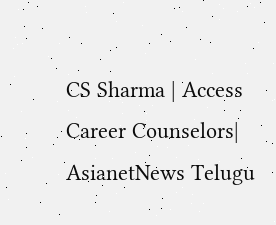CS Sharma | Access Career Counselors| AsianetNews Telugu